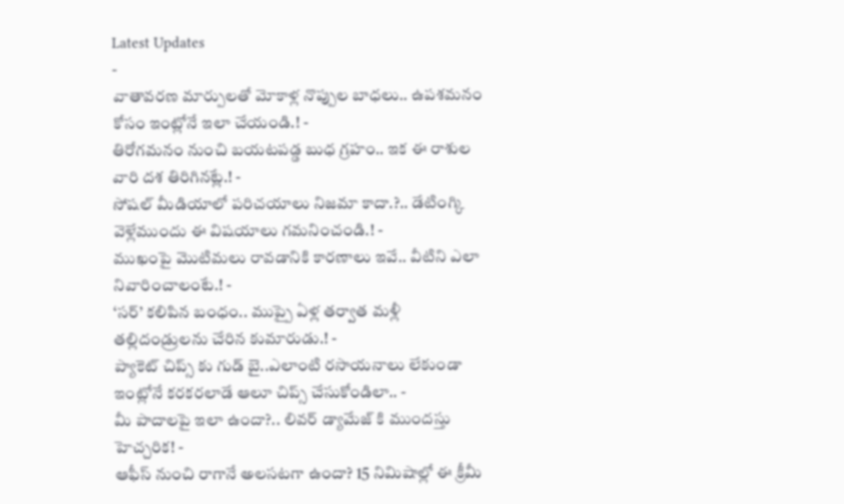Latest Updates
-
వాతావరణ మార్పులతో మోకాళ్ల నొప్పుల బాధలు.. ఉపశమనం కోసం ఇంట్లోనే ఇలా చేయండి.! -
తిరోగమనం నుంచి బయటపడ్డ బుధ గ్రహం.. ఇక ఈ రాశుల వారి దశ తిరిగినట్లే.! -
సోషల్ మీడియాలో పరిచయాలు నిజమా కాదా.?.. డేటింగ్కి వెళ్లేముందు ఈ విషయాలు గమనించండి.! -
ముఖంపై మొటిమలు రావడానికి కారణాలు ఇవే.. వీటిని ఎలా నివారించాలంటే.! -
‘సర్’ కలిపిన బంధం.. ముప్పై ఏళ్ల తర్వాత మళ్లీ తల్లిదండ్రులను చేరిన కుమారుడు.! -
ప్యాకెట్ చిప్స్ కు గుడ్ బై..ఎలాంటి రసాయనాలు లేకుండా ఇంట్లోనే కరకరలాడే ఆలూ చిప్స్ చేసుకోండిలా.. -
మీ పాదాలపై ఇలా ఉందా?.. లివర్ డ్యామేజ్ కి ముందస్తు హెచ్చరిక! -
ఆఫీస్ నుంచి రాగానే అలసటగా ఉందా? 15 నిమిషాల్లో ఈ క్రీమీ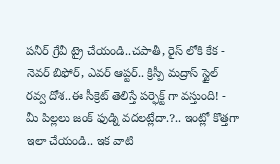పనీర్ గ్రేవీ ట్రై చేయండి..చపాతీ, రైస్ లోకి కేక -
నెవర్ బిఫోర్, ఎవర్ ఆప్టర్.. క్రిస్పీ మద్రాస్ స్టైల్ రవ్వ దోశ..ఈ సీక్రెట్ తెలిస్తే పర్ఫెక్ట్ గా వస్తుంది! -
మీ పిల్లలు జంక్ ఫుడ్ని వదలట్లేదా.?.. ఇంట్లో కొత్తగా ఇలా చేయండి.. ఇక వాటి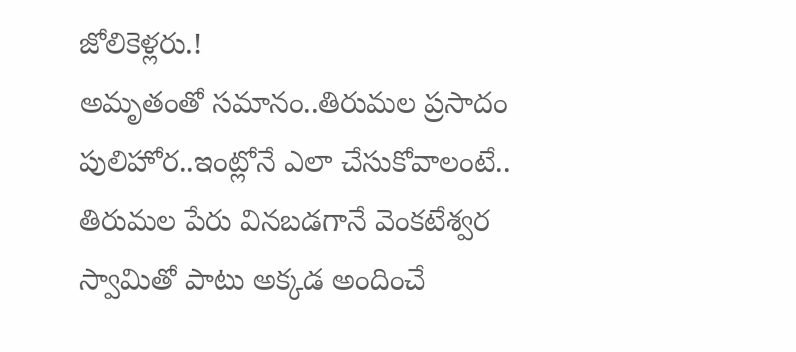జోలికెళ్లరు.!
అమృతంతో సమానం..తిరుమల ప్రసాదం పులిహోర..ఇంట్లోనే ఎలా చేసుకోవాలంటే..
తిరుమల పేరు వినబడగానే వెంకటేశ్వర స్వామితో పాటు అక్కడ అందించే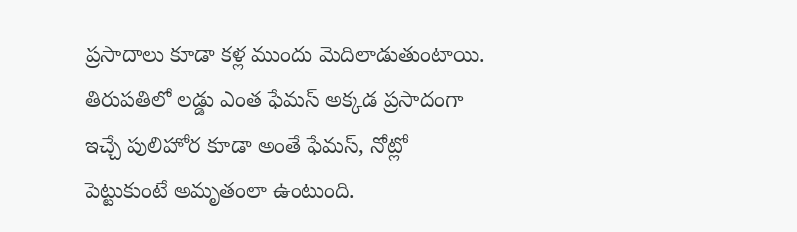ప్రసాదాలు కూడా కళ్ల ముందు మెదిలాడుతుంటాయి. తిరుపతిలో లడ్డు ఎంత ఫేమస్ అక్కడ ప్రసాదంగా ఇచ్చే పులిహోర కూడా అంతే ఫేమస్, నోట్లో పెట్టుకుంటే అమృతంలా ఉంటుంది.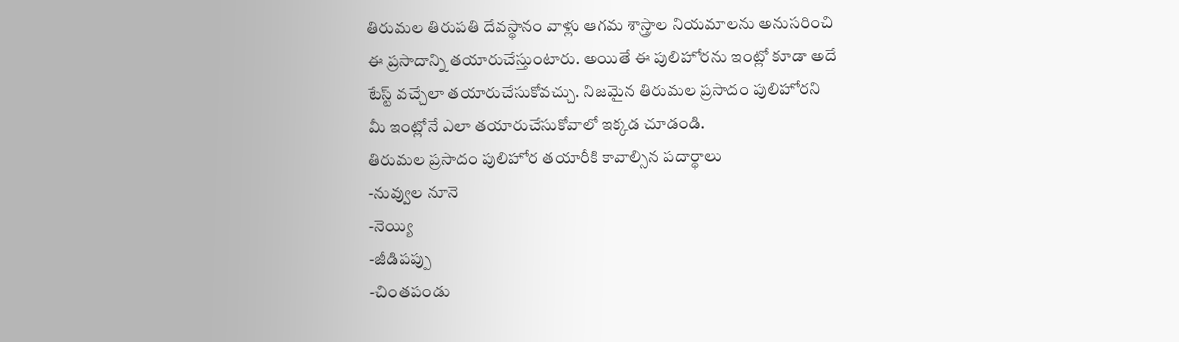తిరుమల తిరుపతి దేవస్థానం వాళ్లు ఆగమ శాస్త్రాల నియమాలను అనుసరించి ఈ ప్రసాదాన్ని తయారుచేస్తుంటారు. అయితే ఈ పులిహోరను ఇంట్లో కూడా అదే టేస్ట్ వచ్చేలా తయారుచేసుకోవచ్చు. నిజమైన తిరుమల ప్రసాదం పులిహోరని మీ ఇంట్లోనే ఎలా తయారుచేసుకోవాలో ఇక్కడ చూడండి.
తిరుమల ప్రసాదం పులిహోర తయారీకి కావాల్సిన పదార్థాలు
-నువ్వుల నూనె
-నెయ్యి
-జీడిపప్పు
-చింతపండు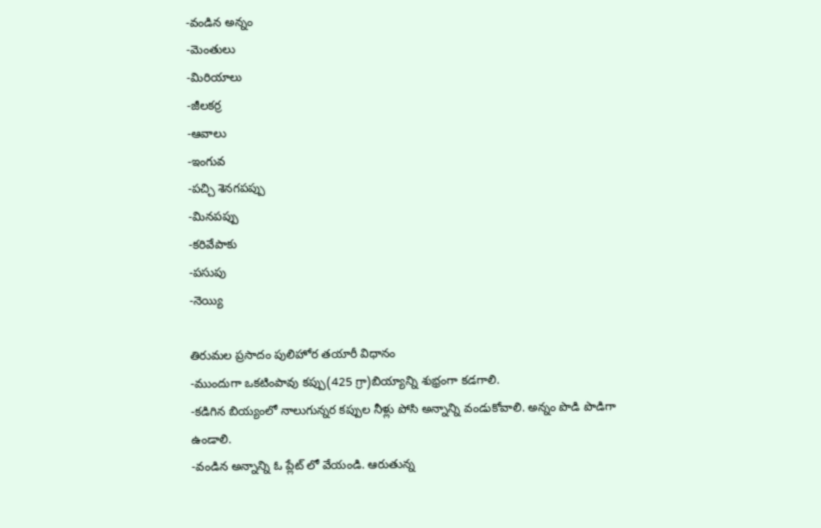-వండిన అన్నం
-మెంతులు
-మిరియాలు
-జీలకర్ర
-ఆవాలు
-ఇంగువ
-పచ్చి శెనగపప్పు
-మినపప్పు
-కరివేపాకు
-పసుపు
-నెయ్యి

తిరుమల ప్రసాదం పులిహోర తయారీ విధానం
-ముందుగా ఒకటింపావు కప్పు(425 గ్రా)బియ్యాన్ని శుభ్రంగా కడగాలి.
-కడిగిన బియ్యంలో నాలుగున్నర కప్పుల నీళ్లు పోసి అన్నాన్ని వండుకోవాలి. అన్నం పొడి పొడిగా ఉండాలి.
-వండిన అన్నాన్ని ఓ ప్లేట్ లో వేయండి. ఆరుతున్న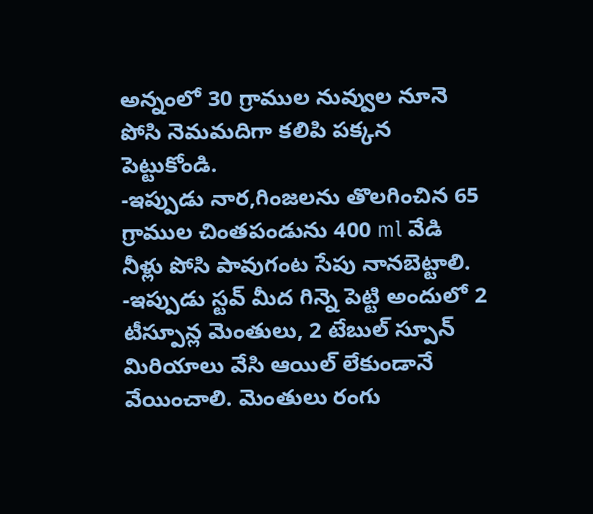అన్నంలో 30 గ్రాముల నువ్వుల నూనె పోసి నెమమదిగా కలిపి పక్కన పెట్టుకోండి.
-ఇప్పుడు నార,గింజలను తొలగించిన 65 గ్రాముల చింతపండును 400 ml వేడి నీళ్లు పోసి పావుగంట సేపు నానబెట్టాలి.
-ఇప్పుడు స్టవ్ మీద గిన్నె పెట్టి అందులో 2 టీస్పూన్ల మెంతులు, 2 టేబుల్ స్పూన్ మిరియాలు వేసి ఆయిల్ లేకుండానే వేయించాలి. మెంతులు రంగు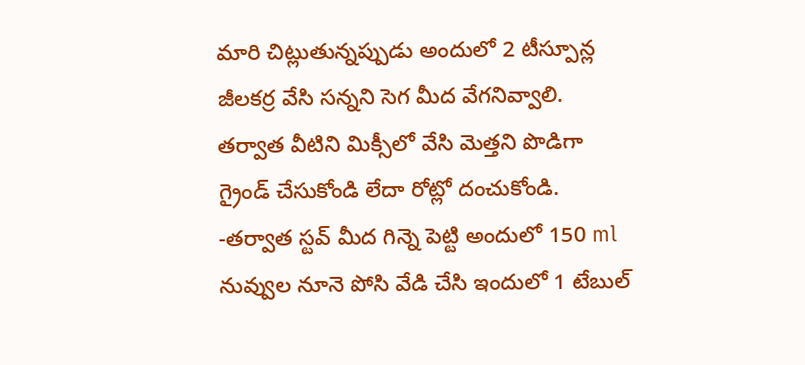మారి చిట్లుతున్నప్పుడు అందులో 2 టీస్పూన్ల జీలకర్ర వేసి సన్నని సెగ మీద వేగనివ్వాలి. తర్వాత వీటిని మిక్సీలో వేసి మెత్తని పొడిగా గ్రైండ్ చేసుకోండి లేదా రోట్లో దంచుకోండి.
-తర్వాత స్టవ్ మీద గిన్నె పెట్టి అందులో 150 ml నువ్వుల నూనె పోసి వేడి చేసి ఇందులో 1 టేబుల్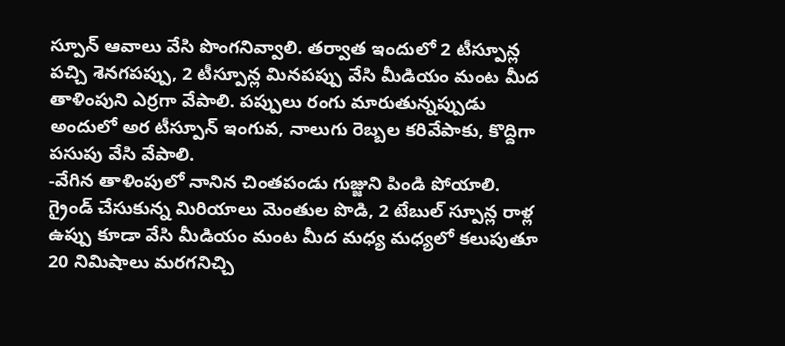స్పూన్ ఆవాలు వేసి పొంగనివ్వాలి. తర్వాత ఇందులో 2 టీస్పూన్ల పచ్చి శెనగపప్పు, 2 టీస్పూన్ల మినపప్పు వేసి మీడియం మంట మీద తాళింపుని ఎర్రగా వేపాలి. పప్పులు రంగు మారుతున్నప్పుడు అందులో అర టీస్పూన్ ఇంగువ, నాలుగు రెబ్బల కరివేపాకు, కొద్దిగా పసుపు వేసి వేపాలి.
-వేగిన తాళింపులో నానిన చింతపండు గుజ్జుని పిండి పోయాలి. గ్రైండ్ చేసుకున్న మిరియాలు మెంతుల పొడి, 2 టేబుల్ స్పూన్ల రాళ్ల ఉప్పు కూడా వేసి మీడియం మంట మీద మధ్య మధ్యలో కలుపుతూ 20 నిమిషాలు మరగనిచ్చి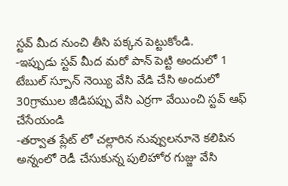స్టవ్ మీద నుంచి తీసి పక్కన పెట్టుకోండి.
-ఇప్పుడు స్టవ్ మీద మరో పాన్ పెట్టి అందులో 1 టేబుల్ స్పూన్ నెయ్యి వేసి వేడి చేసి అందులో 30గ్రాముల జీడిపప్పు వేసి ఎర్రగా వేయించి స్టవ్ ఆఫ్ చేసేయండి
-తర్వాత ప్లేట్ లో చల్లారిన నువ్వులనూనె కలిపిన అన్నంలో రెడీ చేసుకున్న పులిహోర గుజ్జు వేసి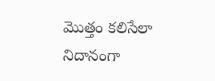మొత్తం కలిసేలా నిదానంగా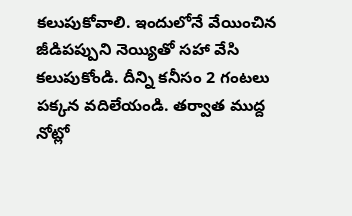కలుపుకోవాలి. ఇందులోనే వేయించిన జీడిపప్పుని నెయ్యితో సహా వేసి కలుపుకోండి. దీన్ని కనీసం 2 గంటలు పక్కన వదిలేయండి. తర్వాత ముద్ద నోట్లో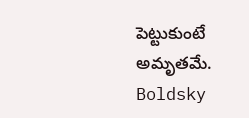పెట్టుకుంటే అమృతమే.
Boldsky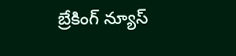బ్రేకింగ్ న్యూస్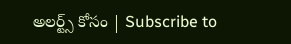అలర్ట్స్ కోసం | Subscribe to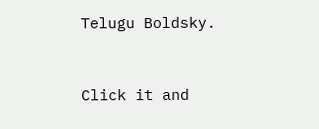Telugu Boldsky.



Click it and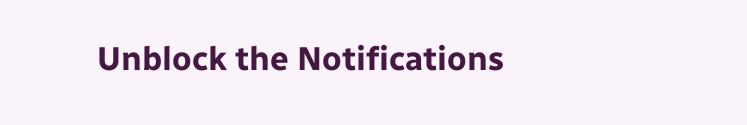Unblock the Notifications